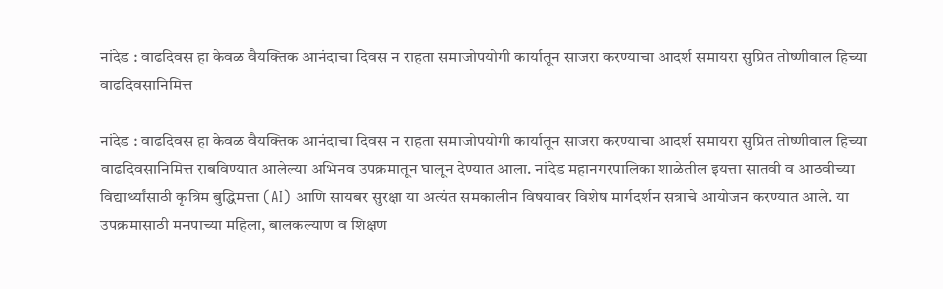नांदेड : वाढदिवस हा केवळ वैयक्तिक आनंदाचा दिवस न राहता समाजोपयोगी कार्यातून साजरा करण्याचा आदर्श समायरा सुप्रित तोष्णीवाल हिच्या वाढदिवसानिमित्त

नांदेड : वाढदिवस हा केवळ वैयक्तिक आनंदाचा दिवस न राहता समाजोपयोगी कार्यातून साजरा करण्याचा आदर्श समायरा सुप्रित तोष्णीवाल हिच्या वाढदिवसानिमित्त राबविण्यात आलेल्या अभिनव उपक्रमातून घालून देण्यात आला. नांदेड महानगरपालिका शाळेतील इयत्ता सातवी व आठवीच्या विद्यार्थ्यांसाठी कृत्रिम बुद्धिमत्ता (AI) आणि सायबर सुरक्षा या अत्यंत समकालीन विषयावर विशेष मार्गदर्शन सत्राचे आयोजन करण्यात आले. या उपक्रमासाठी मनपाच्या महिला, बालकल्याण व शिक्षण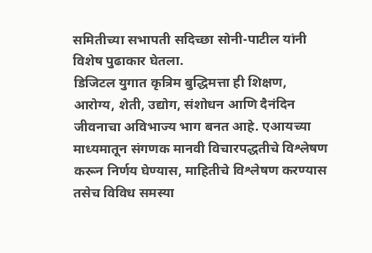समितीच्या सभापती सदिच्छा सोनी-पाटील यांनी विशेष पुढाकार घेतला.
डिजिटल युगात कृत्रिम बुद्धिमत्ता ही शिक्षण, आरोग्य, शेती, उद्योग, संशोधन आणि दैनंदिन जीवनाचा अविभाज्य भाग बनत आहे. एआयच्या माध्यमातून संगणक मानवी विचारपद्धतीचे विश्लेषण करून निर्णय घेण्यास, माहितीचे विश्लेषण करण्यास तसेच विविध समस्या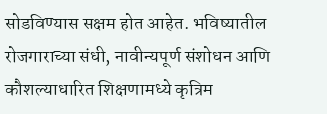सोडविण्यास सक्षम होत आहेत. भविष्यातील रोजगाराच्या संधी, नावीन्यपूर्ण संशोधन आणि कौशल्याधारित शिक्षणामध्ये कृत्रिम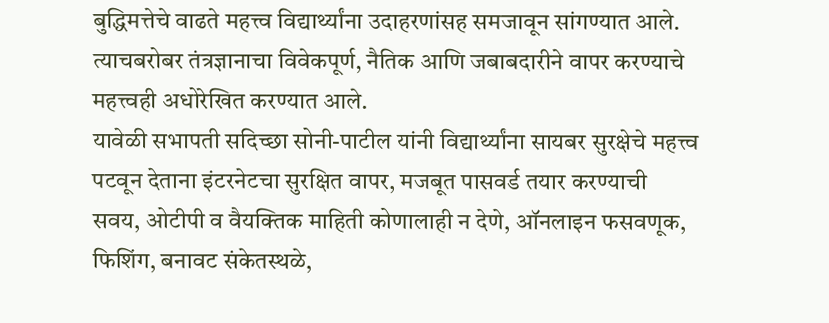बुद्धिमत्तेचे वाढते महत्त्व विद्यार्थ्यांना उदाहरणांसह समजावून सांगण्यात आले. त्याचबरोबर तंत्रज्ञानाचा विवेकपूर्ण, नैतिक आणि जबाबदारीने वापर करण्याचे महत्त्वही अधोरेखित करण्यात आले.
यावेळी सभापती सदिच्छा सोनी-पाटील यांनी विद्यार्थ्यांना सायबर सुरक्षेचे महत्त्व पटवून देताना इंटरनेटचा सुरक्षित वापर, मजबूत पासवर्ड तयार करण्याची सवय, ओटीपी व वैयक्तिक माहिती कोणालाही न देणे, ऑनलाइन फसवणूक, फिशिंग, बनावट संकेतस्थळे,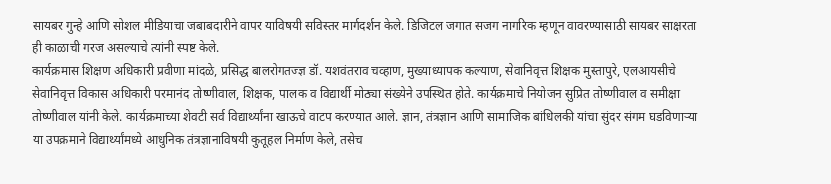सायबर गुन्हे आणि सोशल मीडियाचा जबाबदारीने वापर याविषयी सविस्तर मार्गदर्शन केले. डिजिटल जगात सजग नागरिक म्हणून वावरण्यासाठी सायबर साक्षरता ही काळाची गरज असल्याचे त्यांनी स्पष्ट केले.
कार्यक्रमास शिक्षण अधिकारी प्रवीणा मांदळे, प्रसिद्ध बालरोगतज्ज्ञ डॉ. यशवंतराव चव्हाण, मुख्याध्यापक कल्याण, सेवानिवृत्त शिक्षक मुस्तापुरे, एलआयसीचे सेवानिवृत्त विकास अधिकारी परमानंद तोष्णीवाल, शिक्षक, पालक व विद्यार्थी मोठ्या संख्येने उपस्थित होते. कार्यक्रमाचे नियोजन सुप्रित तोष्णीवाल व समीक्षा तोष्णीवाल यांनी केले. कार्यक्रमाच्या शेवटी सर्व विद्यार्थ्यांना खाऊचे वाटप करण्यात आले. ज्ञान, तंत्रज्ञान आणि सामाजिक बांधिलकी यांचा सुंदर संगम घडविणाऱ्या या उपक्रमाने विद्यार्थ्यांमध्ये आधुनिक तंत्रज्ञानाविषयी कुतूहल निर्माण केले, तसेच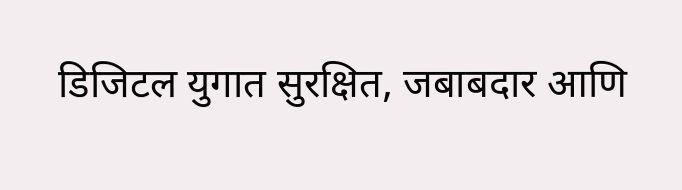डिजिटल युगात सुरक्षित, जबाबदार आणि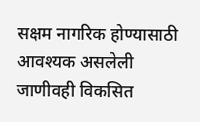सक्षम नागरिक होण्यासाठी आवश्यक असलेली जाणीवही विकसित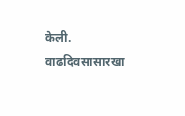केली. वाढदिवसासारखा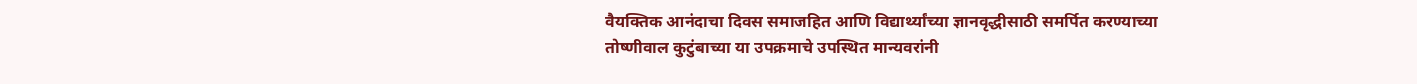वैयक्तिक आनंदाचा दिवस समाजहित आणि विद्यार्थ्यांच्या ज्ञानवृद्धीसाठी समर्पित करण्याच्या तोष्णीवाल कुटुंबाच्या या उपक्रमाचे उपस्थित मान्यवरांनी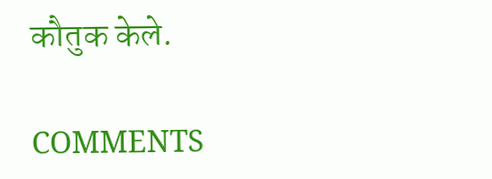कौतुक केले.

COMMENTS